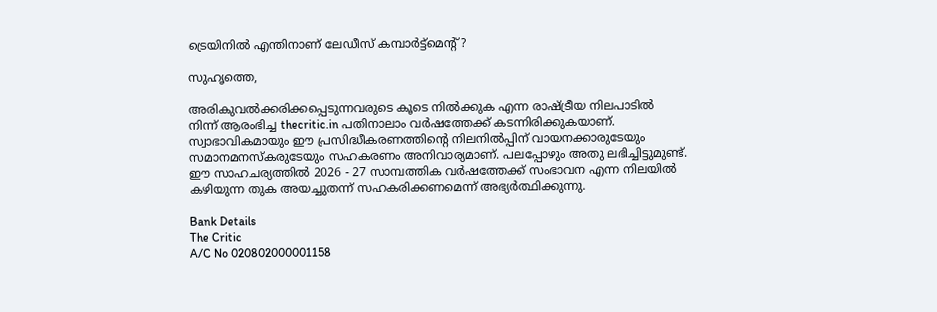ട്രെയിനില്‍ എന്തിനാണ് ലേഡീസ് കമ്പാര്‍ട്ട്‌മെന്റ്?

സുഹൃത്തെ,

അരികുവല്‍ക്കരിക്കപ്പെടുന്നവരുടെ കൂടെ നില്‍ക്കുക എന്ന രാഷ്ട്രീയ നിലപാടില്‍ നിന്ന് ആരംഭിച്ച thecritic.in പതിനാലാം വര്‍ഷത്തേക്ക് കടന്നിരിക്കുകയാണ്. സ്വാഭാവികമായും ഈ പ്രസിദ്ധീകരണത്തിന്റെ നിലനില്‍പ്പിന് വായനക്കാരുടേയും സമാനമനസ്‌കരുടേയും സഹകരണം അനിവാര്യമാണ്. പലപ്പോഴും അതു ലഭിച്ചിട്ടുമുണ്ട്. ഈ സാഹചര്യത്തില്‍ 2026 - 27 സാമ്പത്തിക വര്‍ഷത്തേക്ക് സംഭാവന എന്ന നിലയില്‍ കഴിയുന്ന തുക അയച്ചുതന്ന് സഹകരിക്കണമെന്ന് അഭ്യര്‍ത്ഥിക്കുന്നു.

Bank Details
The Critic
A/C No 020802000001158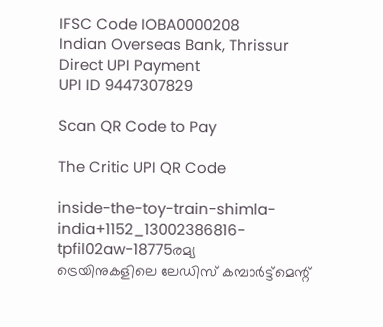IFSC Code IOBA0000208
Indian Overseas Bank, Thrissur
Direct UPI Payment
UPI ID 9447307829

Scan QR Code to Pay

The Critic UPI QR Code

inside-the-toy-train-shimla-india+1152_13002386816-tpfil02aw-18775രമ്യ
ട്രെയിനുകളിലെ ലേഡിസ് കമ്പാര്‍ട്ട്‌മെന്റ്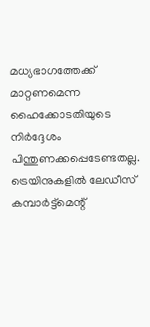മധ്യഭാഗത്തേക്ക് മാറ്റണമെന്ന ഹൈക്കോടതിയുടെ നിര്‍ദ്ദേശം പിന്തുണക്കപ്പെടേണ്ടതല്ല. ട്രെയിനുകളില്‍ ലേഡീസ് കമ്പാര്‍ട്ട്‌മെന്റ്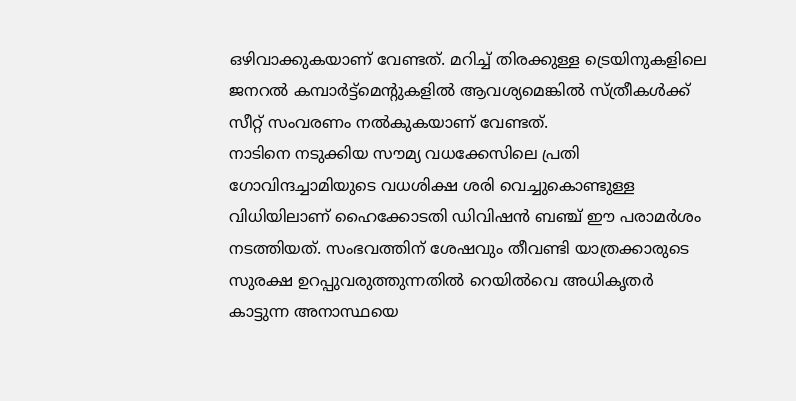ഒഴിവാക്കുകയാണ് വേണ്ടത്. മറിച്ച് തിരക്കുള്ള ട്രെയിനുകളിലെ ജനറല്‍ കമ്പാര്‍ട്ട്‌മെന്റുകളില്‍ ആവശ്യമെങ്കില്‍ സ്ത്രീകള്‍ക്ക് സീറ്റ് സംവരണം നല്‍കുകയാണ് വേണ്ടത്.
നാടിനെ നടുക്കിയ സൗമ്യ വധക്കേസിലെ പ്രതി ഗോവിന്ദച്ചാമിയുടെ വധശിക്ഷ ശരി വെച്ചുകൊണ്ടുള്ള വിധിയിലാണ് ഹൈക്കോടതി ഡിവിഷന്‍ ബഞ്ച് ഈ പരാമര്‍ശം നടത്തിയത്. സംഭവത്തിന് ശേഷവും തീവണ്ടി യാത്രക്കാരുടെ സുരക്ഷ ഉറപ്പുവരുത്തുന്നതില്‍ റെയില്‍വെ അധികൃതര്‍ കാട്ടുന്ന അനാസ്ഥയെ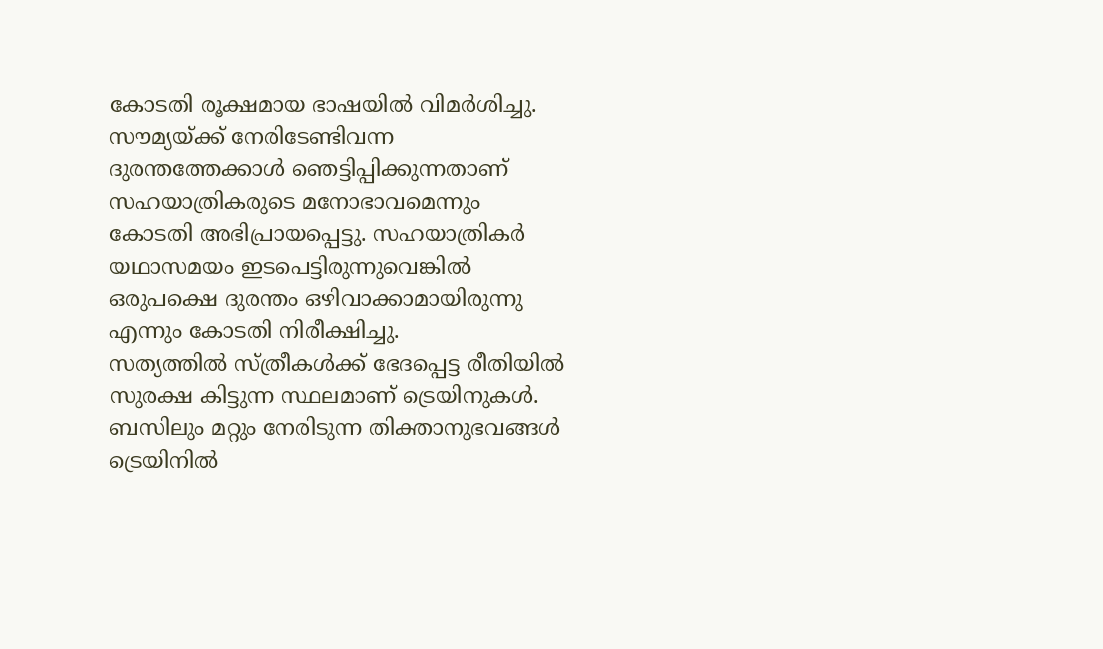കോടതി രൂക്ഷമായ ഭാഷയില്‍ വിമര്‍ശിച്ചു. സൗമ്യയ്ക്ക് നേരിടേണ്ടിവന്ന ദുരന്തത്തേക്കാള്‍ ഞെട്ടിപ്പിക്കുന്നതാണ് സഹയാത്രികരുടെ മനോഭാവമെന്നും കോടതി അഭിപ്രായപ്പെട്ടു. സഹയാത്രികര്‍ യഥാസമയം ഇടപെട്ടിരുന്നുവെങ്കില്‍ ഒരുപക്ഷെ ദുരന്തം ഒഴിവാക്കാമായിരുന്നു എന്നും കോടതി നിരീക്ഷിച്ചു.
സത്യത്തില്‍ സ്ത്രീകള്‍ക്ക് ഭേദപ്പെട്ട രീതിയില്‍ സുരക്ഷ കിട്ടുന്ന സ്ഥലമാണ് ട്രെയിനുകള്‍. ബസിലും മറ്റും നേരിടുന്ന തിക്താനുഭവങ്ങള്‍ ട്രെയിനില്‍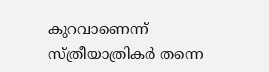കുറവാണെന്ന് സ്ത്രീയാത്രികര്‍ തന്നെ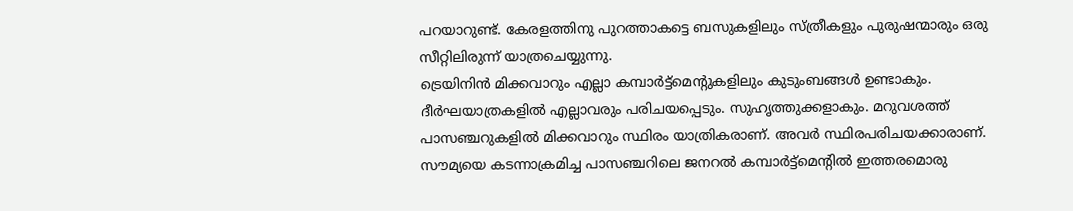പറയാറുണ്ട്. കേരളത്തിനു പുറത്താകട്ടെ ബസുകളിലും സ്ത്രീകളും പുരുഷന്മാരും ഒരു സീറ്റിലിരുന്ന് യാത്രചെയ്യുന്നു.
ട്രെയിനിന്‍ മിക്കവാറും എല്ലാ കമ്പാര്‍ട്ട്‌മെന്റുകളിലും കുടുംബങ്ങള്‍ ഉണ്ടാകും. ദീര്‍ഘയാത്രകളില്‍ എല്ലാവരും പരിചയപ്പെടും. സുഹൃത്തുക്കളാകും. മറുവശത്ത് പാസഞ്ചറുകളില്‍ മിക്കവാറും സ്ഥിരം യാത്രികരാണ്. അവര്‍ സ്ഥിരപരിചയക്കാരാണ്. സൗമ്യയെ കടന്നാക്രമിച്ച പാസഞ്ചറിലെ ജനറല്‍ കമ്പാര്‍ട്ട്‌മെന്റില്‍ ഇത്തരമൊരു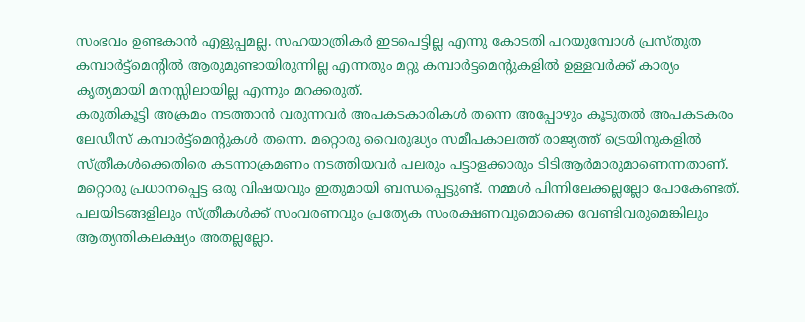സംഭവം ഉണ്ടകാന്‍ എളുപ്പമല്ല. സഹയാത്രികര്‍ ഇടപെട്ടില്ല എന്നു കോടതി പറയുമ്പോള്‍ പ്രസ്തുത കമ്പാര്‍ട്ട്‌മെന്റില്‍ ആരുമുണ്ടായിരുന്നില്ല എന്നതും മറ്റു കമ്പാര്‍ട്ടമെന്റുകളില്‍ ഉള്ളവര്‍ക്ക് കാര്യം കൃത്യമായി മനസ്സിലായില്ല എന്നും മറക്കരുത്.
കരുതികൂട്ടി അക്രമം നടത്താന്‍ വരുന്നവര്‍ അപകടകാരികള്‍ തന്നെ അപ്പോഴും കൂടുതല്‍ അപകടകരം ലേഡീസ് കമ്പാര്‍ട്ട്‌മെന്റുകള്‍ തന്നെ. മറ്റൊരു വൈരുദ്ധ്യം സമീപകാലത്ത് രാജ്യത്ത് ട്രെയിനുകളില്‍ സ്ത്രീകള്‍ക്കെതിരെ കടന്നാക്രമണം നടത്തിയവര്‍ പലരും പട്ടാളക്കാരും ടിടിആര്‍മാരുമാണെന്നതാണ്.
മറ്റൊരു പ്രധാനപ്പെട്ട ഒരു വിഷയവും ഇതുമായി ബന്ധപ്പെട്ടുണ്ട്. നമ്മള്‍ പിന്നിലേക്കല്ലല്ലോ പോകേണ്ടത്. പലയിടങ്ങളിലും സ്ത്രീകള്‍ക്ക് സംവരണവും പ്രത്യേക സംരക്ഷണവുമൊക്കെ വേണ്ടിവരുമെങ്കിലും ആത്യന്തികലക്ഷ്യം അതല്ലല്ലോ.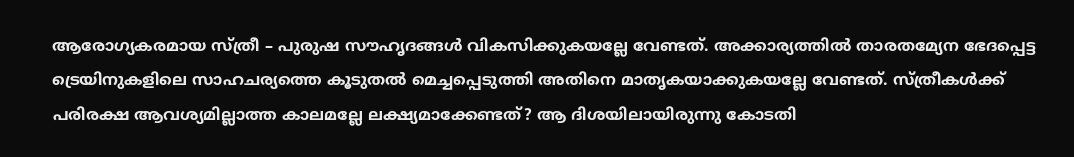ആരോഗ്യകരമായ സ്ത്രീ – പുരുഷ സൗഹൃദങ്ങള്‍ വികസിക്കുകയല്ലേ വേണ്ടത്. അക്കാര്യത്തില്‍ താരതമ്യേന ഭേദപ്പെട്ട ട്രെയിനുകളിലെ സാഹചര്യത്തെ കൂടുതല്‍ മെച്ചപ്പെടുത്തി അതിനെ മാതൃകയാക്കുകയല്ലേ വേണ്ടത്. സ്ത്രീകള്‍ക്ക് പരിരക്ഷ ആവശ്യമില്ലാത്ത കാലമല്ലേ ലക്ഷ്യമാക്കേണ്ടത്? ആ ദിശയിലായിരുന്നു കോടതി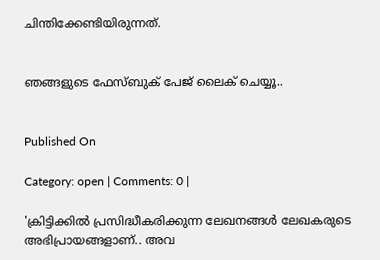ചിന്തിക്കേണ്ടിയിരുന്നത്.


ഞങ്ങളുടെ ഫേസ്ബുക് പേജ് ലൈക് ചെയ്യൂ..


Published On

Category: open | Comments: 0 |

'ക്രിട്ടിക്കില്‍ പ്രസിദ്ധീകരിക്കുന്ന ലേഖനങ്ങള്‍ ലേഖകരുടെ അഭിപ്രായങ്ങളാണ്.. അവ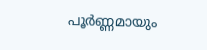പൂര്‍ണ്ണമായും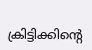ക്രിട്ടിക്കിന്റെ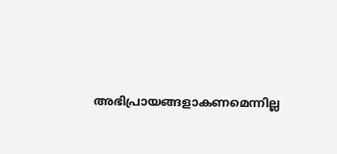അഭിപ്രായങ്ങളാകണമെന്നില്ല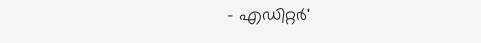- എഡിറ്റര്‍'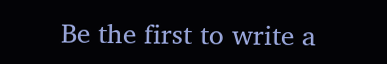Be the first to write a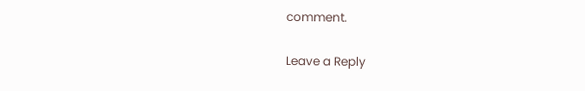comment.

Leave a Reply